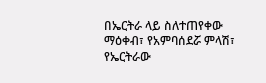በኤርትራ ላይ ስለተጠየቀው ማዕቀብ፣ የአምባሰደሯ ምላሽ፣
የኤርትራው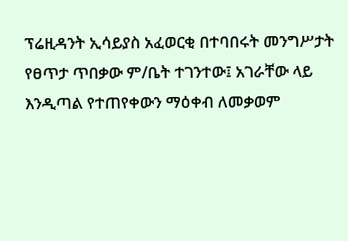ፕሬዚዳንት ኢሳይያስ አፈወርቂ በተባበሩት መንግሥታት የፀጥታ ጥበቃው ም/ቤት ተገንተው፤ አገራቸው ላይ እንዲጣል የተጠየቀውን ማዕቀብ ለመቃወም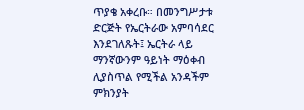ጥያቄ አቀረቡ። በመንግሥታቱ ድርጅት የኤርትራው አምባሳደር እንደገለጹት፤ ኤርትራ ላይ ማንኛውንም ዓይነት ማዕቀብ ሊያስጥል የሚችል አንዳችም ምክንያት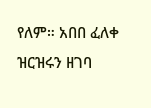የለም። አበበ ፈለቀ ዝርዝሩን ዘገባ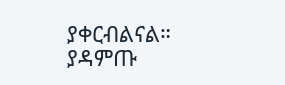ያቀርብልናል። ያዳምጡ